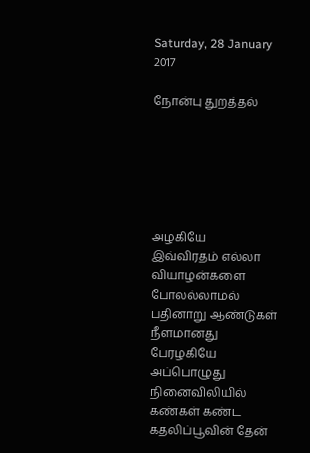Saturday, 28 January 2017

நோன்பு துறத்தல்






அழகியே
இவ்விரதம் எல்லா வியாழன்களை போலல்லாமல்
பதினாறு ஆண்டுகள் நீளமானது
பேரழகியே அப்பொழுது
நினைவிலியில் கண்கள் கண்ட
கதலிப்பூவின் தேன்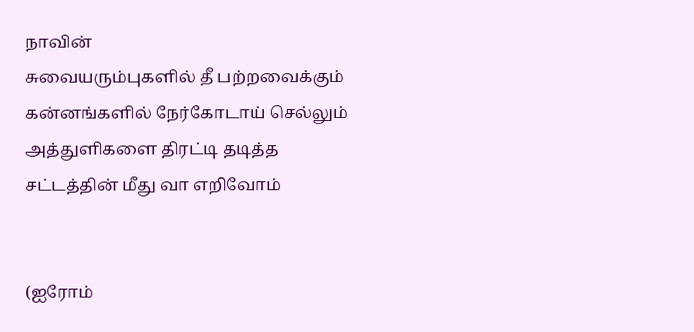நாவின்
சுவையரும்புகளில் தீ பற்றவைக்கும்
கன்னங்களில் நேர்கோடாய் செல்லும்
அத்துளிகளை திரட்டி தடித்த
சட்டத்தின் மீது வா எறிவோம்


(ஐரோம்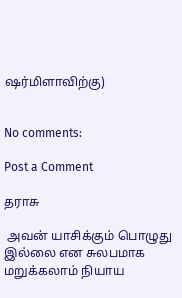ஷர்மிளாவிற்கு)


No comments:

Post a Comment

தராசு

 அவன் யாசிக்கும் பொழுது இல்லை என சுலபமாக மறுக்கலாம் நியாய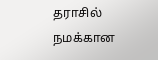தராசில் நமக்கான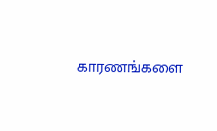காரணங்களை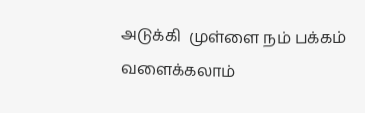அடுக்கி  முள்ளை நம் பக்கம் வளைக்கலாம்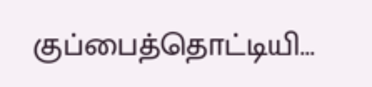குப்பைத்தொட்டியி...